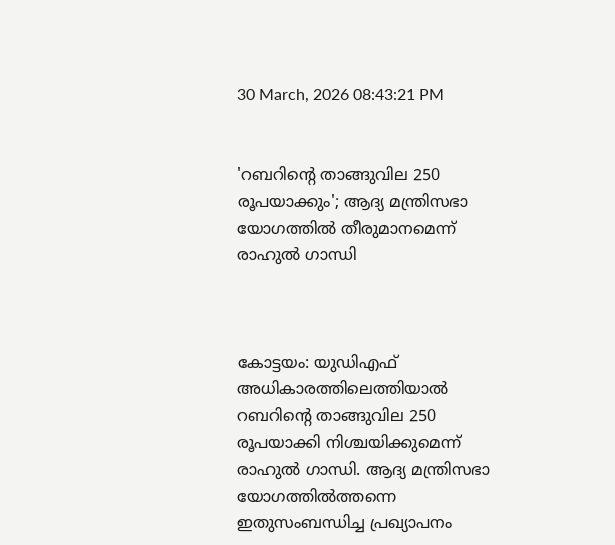30 March, 2026 08:43:21 PM


'റബറിന്റെ താങ്ങുവില 250 രൂപയാക്കും'; ആദ്യ മന്ത്രിസഭാ യോഗത്തില്‍ തീരുമാനമെന്ന് രാഹുല്‍ ഗാന്ധി



കോട്ടയം: യുഡിഎഫ് അധികാരത്തിലെത്തിയാല്‍ റബറിന്റെ താങ്ങുവില 250 രൂപയാക്കി നിശ്ചയിക്കുമെന്ന് രാഹുല്‍ ഗാന്ധി. ആദ്യ മന്ത്രിസഭാ യോഗത്തില്‍ത്തന്നെ ഇതുസംബന്ധിച്ച പ്രഖ്യാപനം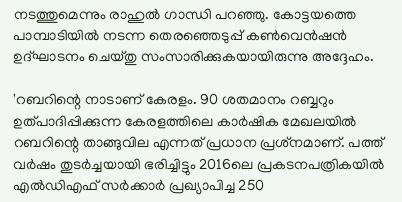നടത്തുമെന്നും രാഹുല്‍ ഗാന്ധി പറഞ്ഞു. കോട്ടയത്തെ പാമ്പാടിയില്‍ നടന്ന തെരഞ്ഞെടുപ്പ് കണ്‍വെന്‍ഷന്‍ ഉദ്ഘാടനം ചെയ്തു സംസാരിക്കുകയായിരുന്നു അദ്ദേഹം.

'റബറിന്റെ നാടാണ് കേരളം. 90 ശതമാനം റബ്ബറും ഉത്പാദിപ്പിക്കുന്ന കേരളത്തിലെ കാര്‍ഷിക മേഖലയില്‍ റബറിന്റെ താങ്ങുവില എന്നത് പ്രധാന പ്രശ്‌നമാണ്. പത്ത് വര്‍ഷം തുടര്‍ച്ചയായി ഭരിച്ചിട്ടും 2016ലെ പ്രകടനപത്രികയില്‍ എല്‍ഡിഎഫ് സര്‍ക്കാര്‍ പ്രഖ്യാപിച്ച 250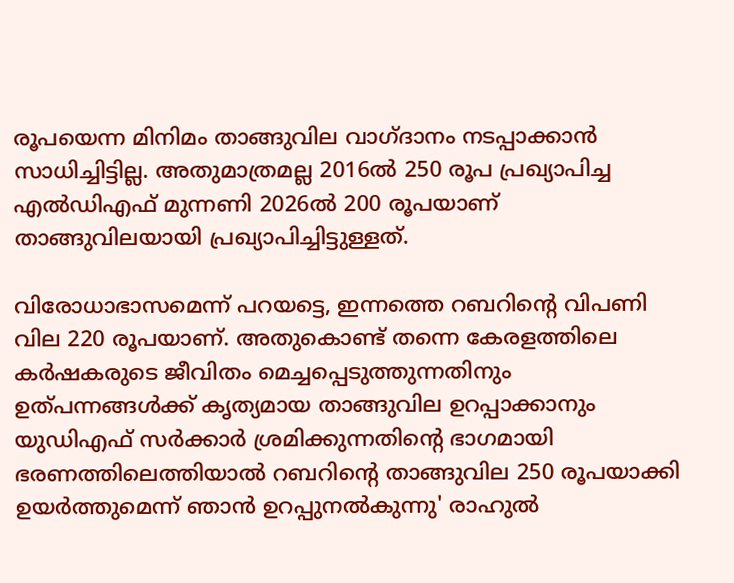രൂപയെന്ന മിനിമം താങ്ങുവില വാഗ്ദാനം നടപ്പാക്കാന്‍ സാധിച്ചിട്ടില്ല. അതുമാത്രമല്ല 2016ല്‍ 250 രൂപ പ്രഖ്യാപിച്ച എല്‍ഡിഎഫ് മുന്നണി 2026ല്‍ 200 രൂപയാണ് താങ്ങുവിലയായി പ്രഖ്യാപിച്ചിട്ടുള്ളത്.

വിരോധാഭാസമെന്ന് പറയട്ടെ, ഇന്നത്തെ റബറിന്റെ വിപണി വില 220 രൂപയാണ്. അതുകൊണ്ട് തന്നെ കേരളത്തിലെ കര്‍ഷകരുടെ ജീവിതം മെച്ചപ്പെടുത്തുന്നതിനും ഉത്പന്നങ്ങള്‍ക്ക് കൃത്യമായ താങ്ങുവില ഉറപ്പാക്കാനും യുഡിഎഫ് സര്‍ക്കാര്‍ ശ്രമിക്കുന്നതിന്റെ ഭാഗമായി ഭരണത്തിലെത്തിയാല്‍ റബറിന്റെ താങ്ങുവില 250 രൂപയാക്കി ഉയര്‍ത്തുമെന്ന് ഞാന്‍ ഉറപ്പുനല്‍കുന്നു' രാഹുല്‍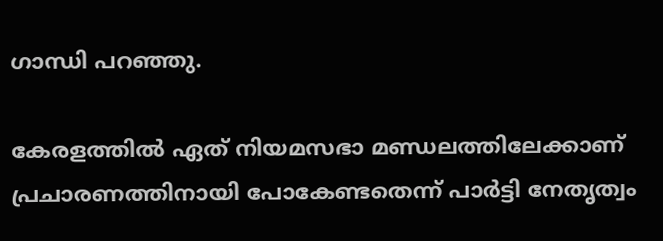ഗാന്ധി പറഞ്ഞു.

കേരളത്തില്‍ ഏത് നിയമസഭാ മണ്ഡലത്തിലേക്കാണ് പ്രചാരണത്തിനായി പോകേണ്ടതെന്ന് പാര്‍ട്ടി നേതൃത്വം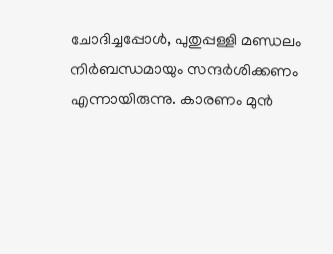ചോദിച്ചപ്പോള്‍, പുതുപ്പള്ളി മണ്ഡലം നിര്‍ബന്ധമായും സന്ദര്‍ശിക്കണം എന്നായിരുന്നു. കാരണം മുന്‍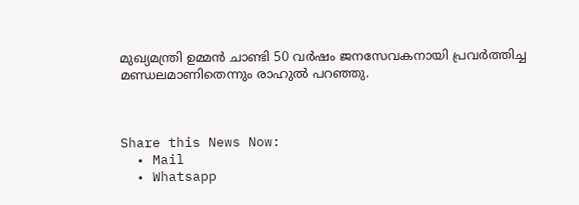മുഖ്യമന്ത്രി ഉമ്മന്‍ ചാണ്ടി 50 വര്‍ഷം ജനസേവകനായി പ്രവര്‍ത്തിച്ച മണ്ഡലമാണിതെന്നും രാഹുല്‍ പറഞ്ഞു.



Share this News Now:
  • Mail
  • Whatsapp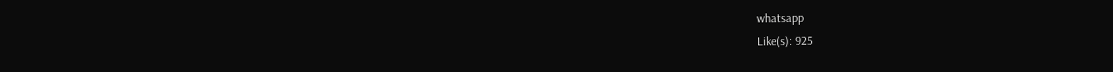whatsapp
Like(s): 925